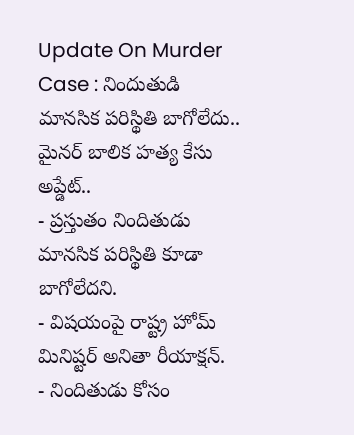Update On Murder Case : నిందుతుడి మానసిక పరిస్థితి బాగోలేదు.. మైనర్ బాలిక హత్య కేసు అప్డేట్..
- ప్రస్తుతం నిందితుడు మానసిక పరిస్థితి కూడా బాగోలేదని.
- విషయంపై రాష్ట్ర హోమ్ మినిష్టర్ అనితా రీయాక్షన్.
- నిందితుడు కోసం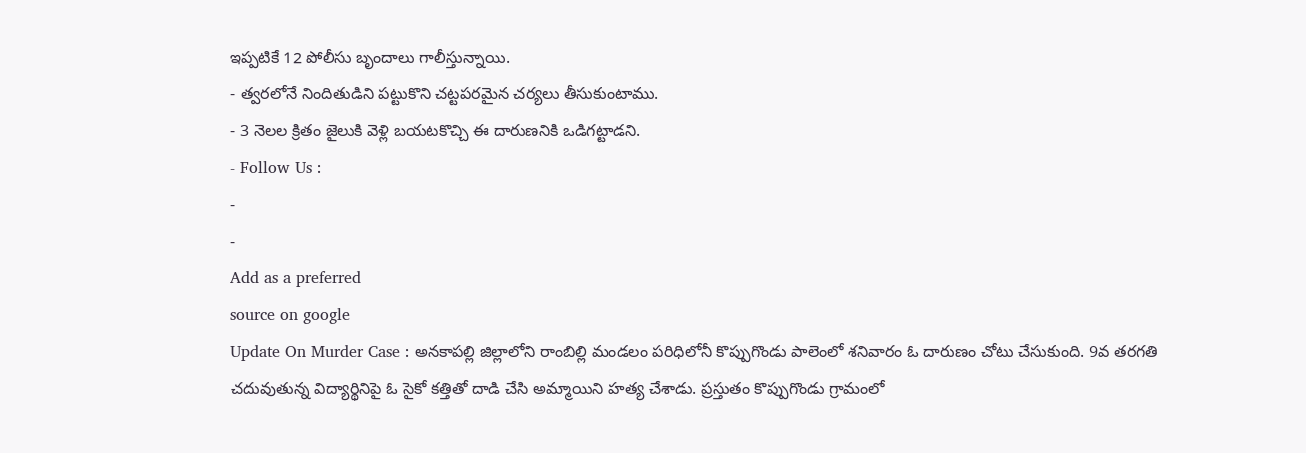ఇప్పటికే 12 పోలీసు బృందాలు గాలీస్తున్నాయి.
- త్వరలోనే నిందితుడిని పట్టుకొని చట్టపరమైన చర్యలు తీసుకుంటాము.
- 3 నెలల క్రితం జైలుకి వెళ్లి బయటకొచ్చి ఈ దారుణనికి ఒడిగట్టాడని.
- Follow Us :
-
-
Add as a preferred
source on google
Update On Murder Case : అనకాపల్లి జిల్లాలోని రాంబిల్లి మండలం పరిధిలోనీ కొప్పుగొండు పాలెంలో శనివారం ఓ దారుణం చోటు చేసుకుంది. 9వ తరగతి చదువుతున్న విద్యార్థినిపై ఓ సైకో కత్తితో దాడి చేసి అమ్మాయిని హత్య చేశాడు. ప్రస్తుతం కొప్పుగొండు గ్రామంలో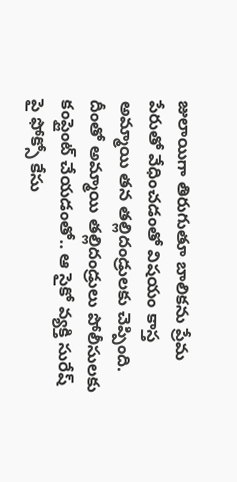జులాయిగా తిరుగుతూ బాలికను ప్రేమ పేరుతో వేధించడంతో విషయం కాస్త అమ్మాయి తన తల్లిదండ్రులకు చెప్పింది. దీంతో అమ్మాయి తల్లిదండ్రులు పోలీసులకు కంప్లైంట్ చేయడంతో.. ఆ సైకో వ్యక్తి సురేష్ పై ఫోక్సో కేసు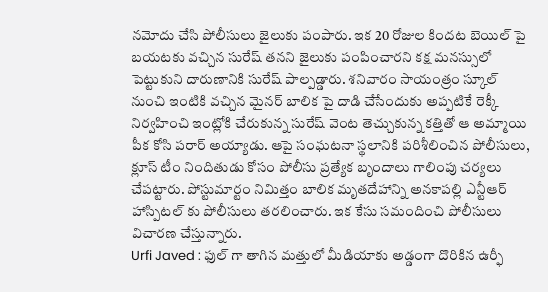నమోదు చేసి పోలీసులు జైలుకు పంపారు. ఇక 20 రోజుల కిందట బెయిల్ పై బయటకు వచ్చిన సురేష్ తనని జైలుకు పంపించారని కక్ష మనస్సులో పెట్టుకుని దారుణానికి సురేష్ పాల్పడ్డారు. శనివారం సాయంత్రం స్కూల్ నుంచి ఇంటికి వచ్చిన మైనర్ బాలిక పై దాడి చేసేందుకు అప్పటికే రెక్కీ నిర్వహించి ఇంట్లోకి చేరుకున్న సురేష్ వెంట తెచ్చుకున్న కత్తితో ఆ అమ్మాయి పీక కోసి పరార్ అయ్యాడు. ఆపై సంఘటనా స్థలానికి పరిశీలించిన పోలీసులు, క్లూస్ టీం నిందితుడు కోసం పోలీసు ప్రత్యేక బృందాలు గాలింపు చర్యలు చేపట్టారు. పోస్టుమార్టం నిమిత్తం బాలిక మృతదేహాన్ని అనకాపల్లి ఎన్టీఆర్ హాస్పిటల్ కు పోలీసులు తరలించారు. ఇక కేసు సమందించి పోలీసులు విచారణ చేస్తున్నారు.
Urfi Javed : ఫుల్ గా తాగిన మత్తులో మీడియాకు అడ్డంగా దొరికిన ఉర్ఫీ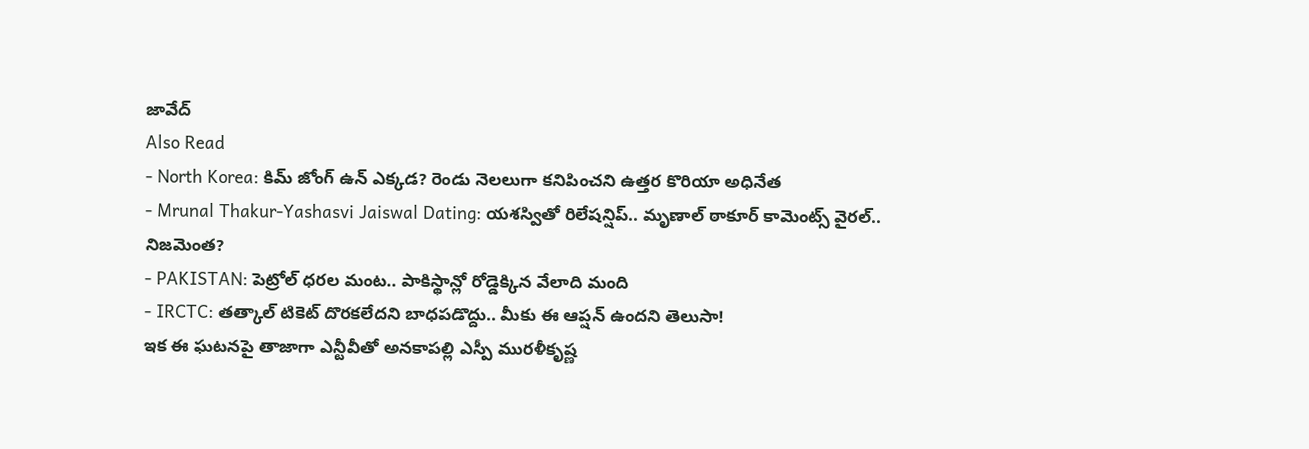జావేద్
Also Read
- North Korea: కిమ్ జోంగ్ ఉన్ ఎక్కడ? రెండు నెలలుగా కనిపించని ఉత్తర కొరియా అధినేత
- Mrunal Thakur-Yashasvi Jaiswal Dating: యశస్వితో రిలేషన్షిప్.. మృణాల్ ఠాకూర్ కామెంట్స్ వైరల్.. నిజమెంత?
- PAKISTAN: పెట్రోల్ ధరల మంట.. పాకిస్థాన్లో రోడ్డెక్కిన వేలాది మంది
- IRCTC: తత్కాల్ టికెట్ దొరకలేదని బాధపడొద్దు.. మీకు ఈ ఆప్షన్ ఉందని తెలుసా!
ఇక ఈ ఘటనపై తాజాగా ఎన్టీవీతో అనకాపల్లి ఎస్పీ మురళీకృష్ణ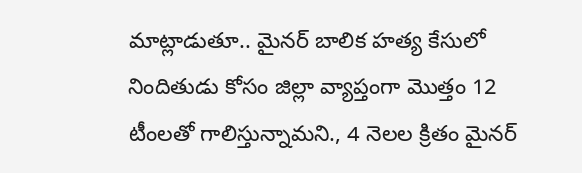మాట్లాడుతూ.. మైనర్ బాలిక హత్య కేసులో నిందితుడు కోసం జిల్లా వ్యాప్తంగా మొత్తం 12 టీంలతో గాలిస్తున్నామని., 4 నెలల క్రితం మైనర్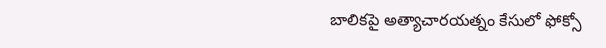బాలికపై అత్యాచారయత్నం కేసులో ఫోక్సో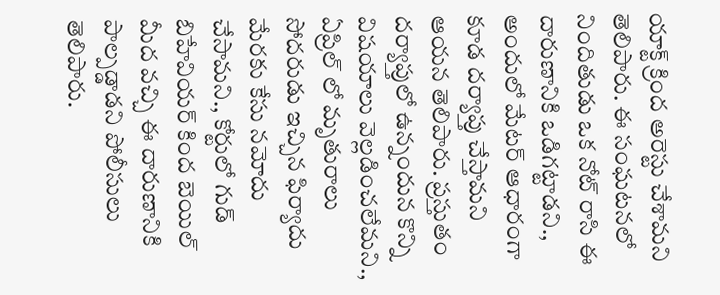యాక్ట్ క్రింద అరెస్టు చేశామని తెలిపారు. ఈ సంఘటనలో నిందితుడు ఒక నోట్ రాసి ఈ దారుణానికి ఒడిగట్టాడని., అందులో మేటర్ ఆధారంగా కూడ దర్యాప్తు చేస్తామని ఆయన తెలిపారు. ప్రస్తుతం దర్యాప్తులో ఉన్నందున కొన్ని విషయాలు వెల్లడించలేమని., ఏప్రిల్ లో మృతురాలు సోదరుడు ఇచ్చిన ఫిర్యాదు మేరకు కేసు నమోదు చేసామని., కోర్టులో గుడ్ బిహేవియర్ కింద బెయిల్ మీద వచ్చి ఈ దారుణానికి పాల్పడ్డాడని పోలీసులు తెలిపారు.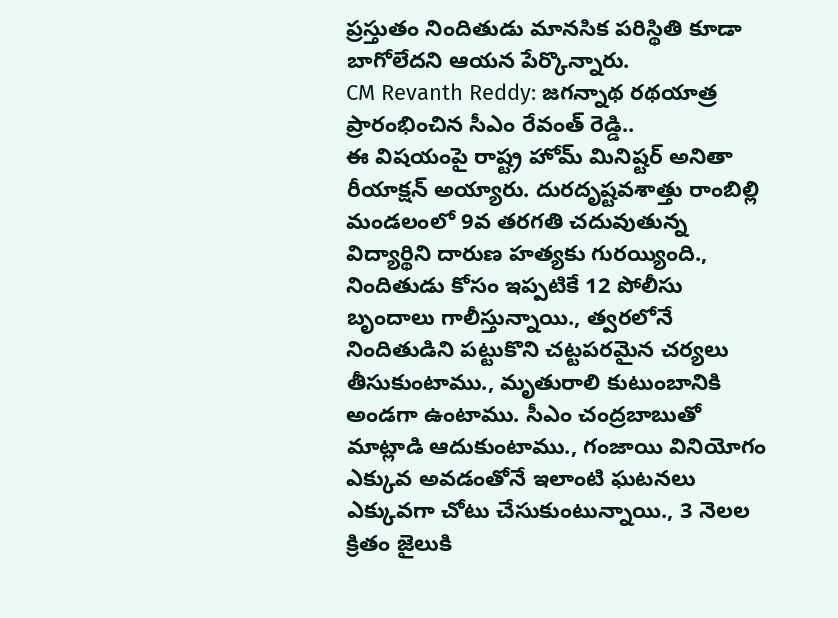ప్రస్తుతం నిందితుడు మానసిక పరిస్థితి కూడా బాగోలేదని ఆయన పేర్కొన్నారు.
CM Revanth Reddy: జగన్నాథ రథయాత్ర ప్రారంభించిన సీఎం రేవంత్ రెడ్డి..
ఈ విషయంపై రాష్ట్ర హోమ్ మినిష్టర్ అనితా రీయాక్షన్ అయ్యారు. దురదృష్టవశాత్తు రాంబిల్లి మండలంలో 9వ తరగతి చదువుతున్న విద్యార్థిని దారుణ హత్యకు గురయ్యింది., నిందితుడు కోసం ఇప్పటికే 12 పోలీసు బృందాలు గాలీస్తున్నాయి., త్వరలోనే నిందితుడిని పట్టుకొని చట్టపరమైన చర్యలు తీసుకుంటాము., మృతురాలి కుటుంబానికి అండగా ఉంటాము. సీఎం చంద్రబాబుతో మాట్లాడి ఆదుకుంటాము., గంజాయి వినియోగం ఎక్కువ అవడంతోనే ఇలాంటి ఘటనలు ఎక్కువగా చోటు చేసుకుంటున్నాయి., 3 నెలల క్రితం జైలుకి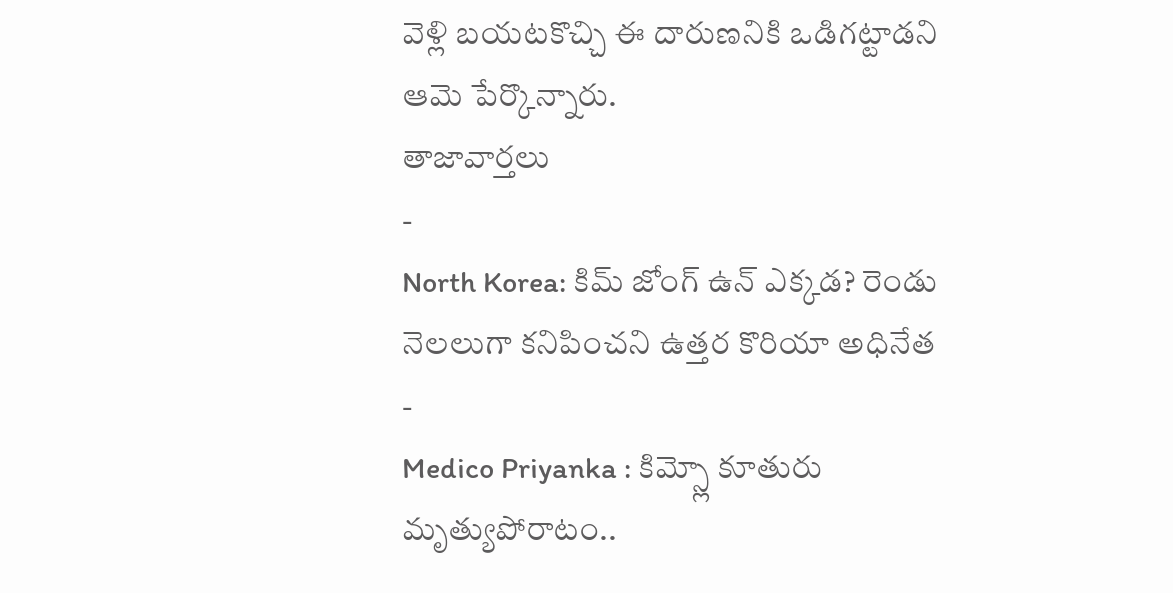వెళ్లి బయటకొచ్చి ఈ దారుణనికి ఒడిగట్టాడని ఆమె పేర్కొన్నారు.
తాజావార్తలు
-
North Korea: కిమ్ జోంగ్ ఉన్ ఎక్కడ? రెండు నెలలుగా కనిపించని ఉత్తర కొరియా అధినేత
-
Medico Priyanka : కిమ్స్లో కూతురు మృత్యుపోరాటం..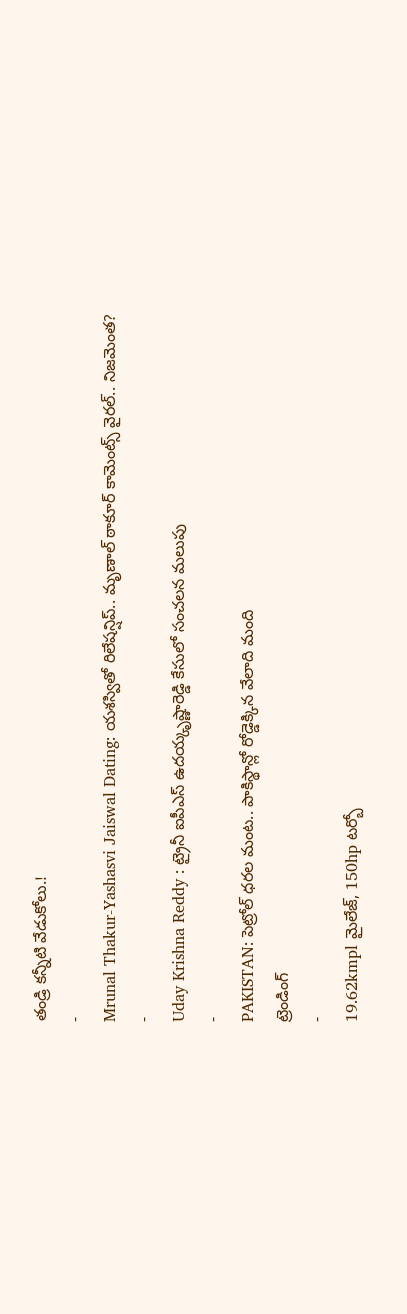తండ్రి కన్నీటి వేడుకోలు.!
-
Mrunal Thakur-Yashasvi Jaiswal Dating: యశస్వితో రిలేషన్షిప్.. మృణాల్ ఠాకూర్ కామెంట్స్ వైరల్.. నిజమెంత?
-
Uday Krishna Reddy : ట్రైనీ ఐపీఎస్ ఉదయ్కృష్ణారెడ్డి కేసులో సంచలన మలుపు
-
PAKISTAN: పెట్రోల్ ధరల మంట.. పాకిస్థాన్లో రోడ్డెక్కిన వేలాది మంది
ట్రెండింగ్
-
19.62kmpl మైలేజ్, 150hp టర్బో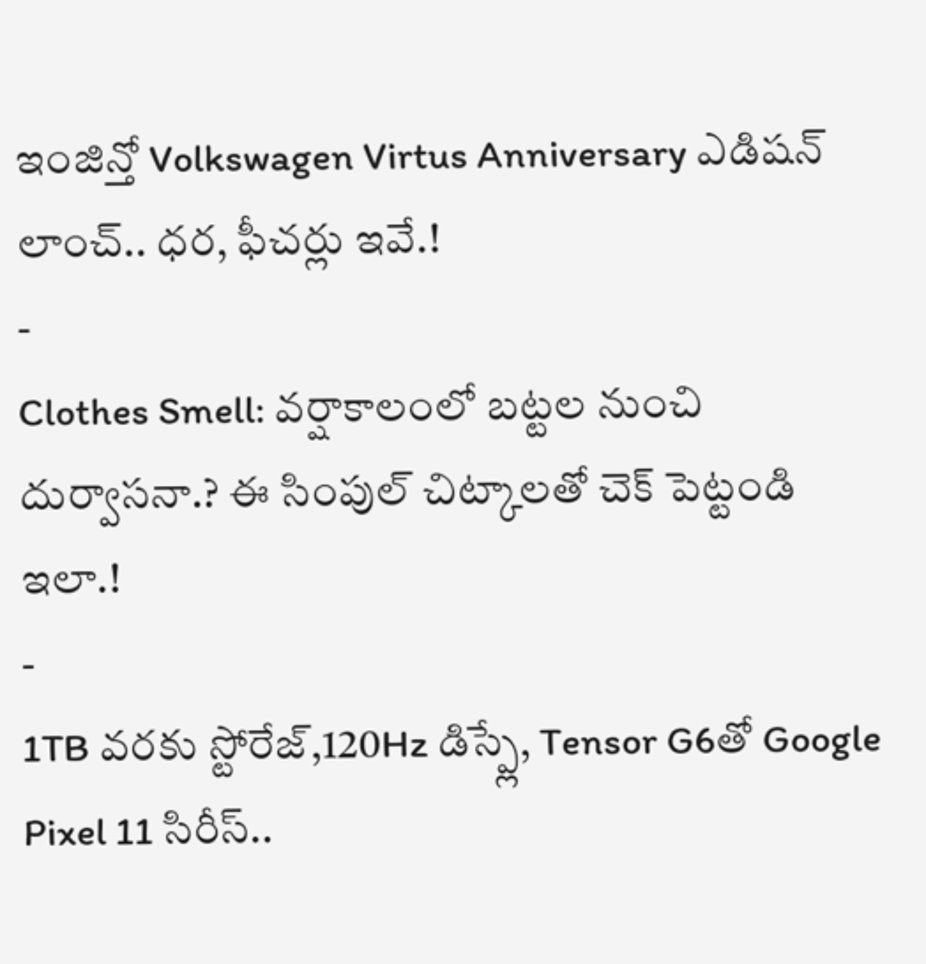ఇంజిన్తో Volkswagen Virtus Anniversary ఎడిషన్ లాంచ్.. ధర, ఫీచర్లు ఇవే.!
-
Clothes Smell: వర్షాకాలంలో బట్టల నుంచి దుర్వాసనా.? ఈ సింపుల్ చిట్కాలతో చెక్ పెట్టండి ఇలా.!
-
1TB వరకు స్టోరేజ్,120Hz డిస్ప్లే, Tensor G6తో Google Pixel 11 సిరీస్..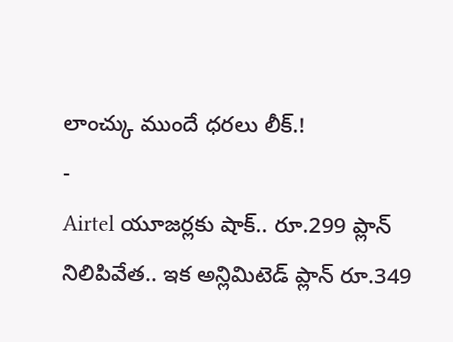లాంచ్కు ముందే ధరలు లీక్.!
-
Airtel యూజర్లకు షాక్.. రూ.299 ప్లాన్ నిలిపివేత.. ఇక అన్లిమిటెడ్ ప్లాన్ రూ.349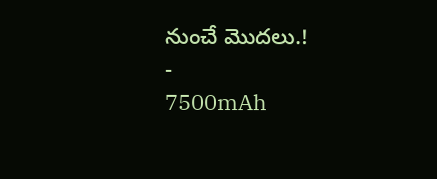నుంచే మొదలు.!
-
7500mAh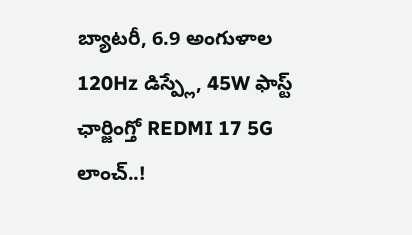బ్యాటరీ, 6.9 అంగుళాల 120Hz డిస్ప్లే, 45W ఫాస్ట్ ఛార్జింగ్తో REDMI 17 5G లాంచ్..!